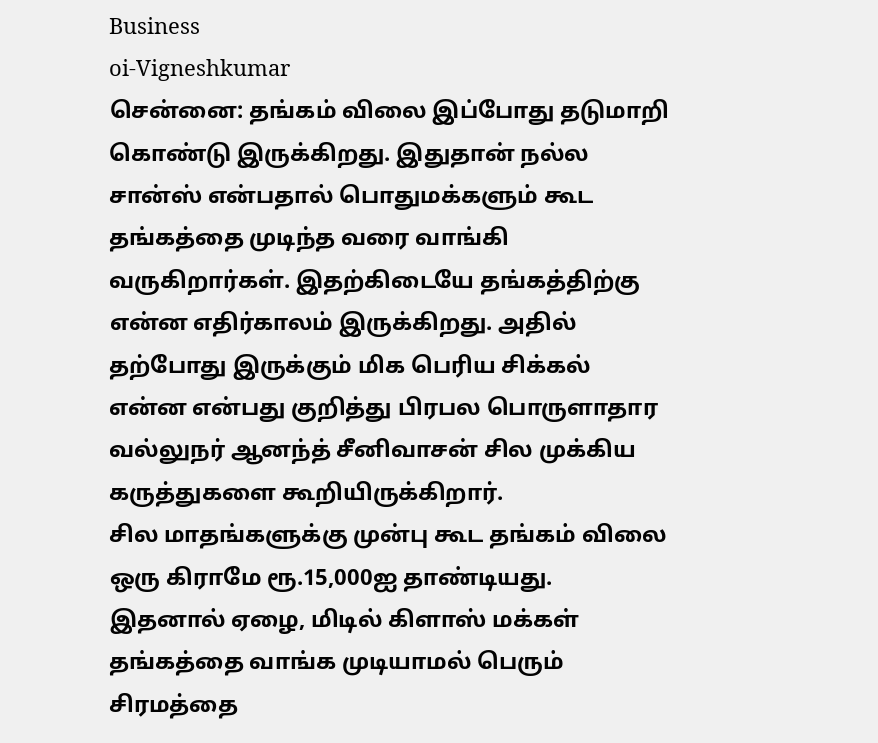Business
oi-Vigneshkumar
சென்னை: தங்கம் விலை இப்போது தடுமாறி கொண்டு இருக்கிறது. இதுதான் நல்ல சான்ஸ் என்பதால் பொதுமக்களும் கூட தங்கத்தை முடிந்த வரை வாங்கி வருகிறார்கள். இதற்கிடையே தங்கத்திற்கு என்ன எதிர்காலம் இருக்கிறது. அதில் தற்போது இருக்கும் மிக பெரிய சிக்கல் என்ன என்பது குறித்து பிரபல பொருளாதார வல்லுநர் ஆனந்த் சீனிவாசன் சில முக்கிய கருத்துகளை கூறியிருக்கிறார்.
சில மாதங்களுக்கு முன்பு கூட தங்கம் விலை ஒரு கிராமே ரூ.15,000ஐ தாண்டியது. இதனால் ஏழை, மிடில் கிளாஸ் மக்கள் தங்கத்தை வாங்க முடியாமல் பெரும் சிரமத்தை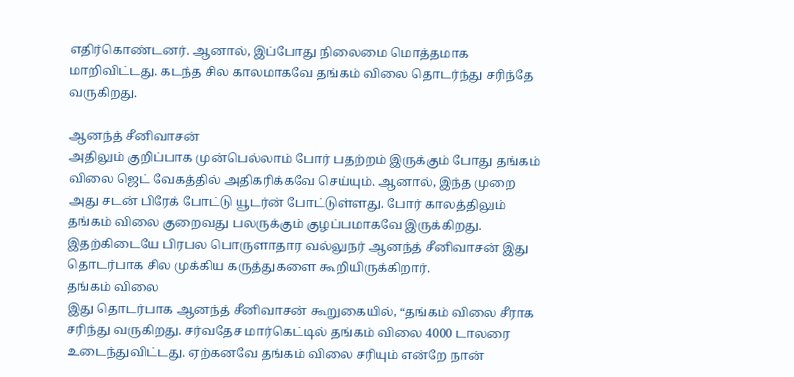எதிர்கொண்டனர். ஆனால், இப்போது நிலைமை மொத்தமாக மாறிவிட்டது. கடந்த சில காலமாகவே தங்கம் விலை தொடர்ந்து சரிந்தே வருகிறது.

ஆனந்த் சீனிவாசன்
அதிலும் குறிப்பாக முன்பெல்லாம் போர் பதற்றம் இருக்கும் போது தங்கம் விலை ஜெட் வேகத்தில் அதிகரிக்கவே செய்யும். ஆனால், இந்த முறை அது சடன் பிரேக் போட்டு யூடர்ன் போட்டுள்ளது. போர் காலத்திலும் தங்கம் விலை குறைவது பலருக்கும் குழப்பமாகவே இருக்கிறது. இதற்கிடையே பிரபல பொருளாதார வல்லுநர் ஆனந்த் சீனிவாசன் இது தொடர்பாக சில முக்கிய கருத்துகளை கூறியிருக்கிறார்.
தங்கம் விலை
இது தொடர்பாக ஆனந்த் சீனிவாசன் கூறுகையில், “தங்கம் விலை சீராக சரிந்து வருகிறது. சர்வதேச மார்கெட்டில் தங்கம் விலை 4000 டாலரை உடைந்துவிட்டது. ஏற்கனவே தங்கம் விலை சரியும் என்றே நான்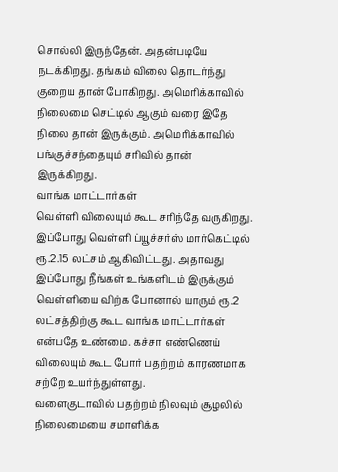சொல்லி இருந்தேன். அதன்படியே நடக்கிறது. தங்கம் விலை தொடர்ந்து குறைய தான் போகிறது. அமெரிக்காவில் நிலைமை செட்டில் ஆகும் வரை இதே நிலை தான் இருக்கும். அமெரிக்காவில் பங்குச்சந்தையும் சரிவில் தான் இருக்கிறது.
வாங்க மாட்டார்கள்
வெள்ளி விலையும் கூட சரிந்தே வருகிறது. இப்போது வெள்ளி ப்யூச்சர்ஸ் மார்கெட்டில் ரூ.2.15 லட்சம் ஆகிவிட்டது. அதாவது இப்போது நீங்கள் உங்களிடம் இருக்கும் வெள்ளியை விற்க போனால் யாரும் ரூ.2 லட்சத்திற்கு கூட வாங்க மாட்டார்கள் என்பதே உண்மை. கச்சா எண்ணெய் விலையும் கூட போர் பதற்றம் காரணமாக சற்றே உயர்ந்துள்ளது.
வளைகுடாவில் பதற்றம் நிலவும் சூழலில் நிலைமையை சமாளிக்க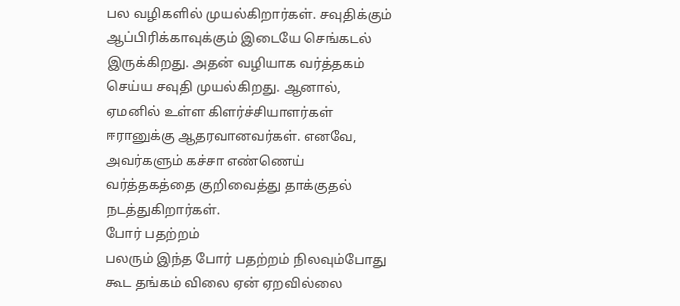பல வழிகளில் முயல்கிறார்கள். சவுதிக்கும் ஆப்பிரிக்காவுக்கும் இடையே செங்கடல் இருக்கிறது. அதன் வழியாக வர்த்தகம் செய்ய சவுதி முயல்கிறது. ஆனால், ஏமனில் உள்ள கிளர்ச்சியாளர்கள் ஈரானுக்கு ஆதரவானவர்கள். எனவே, அவர்களும் கச்சா எண்ணெய் வர்த்தகத்தை குறிவைத்து தாக்குதல் நடத்துகிறார்கள்.
போர் பதற்றம்
பலரும் இந்த போர் பதற்றம் நிலவும்போது கூட தங்கம் விலை ஏன் ஏறவில்லை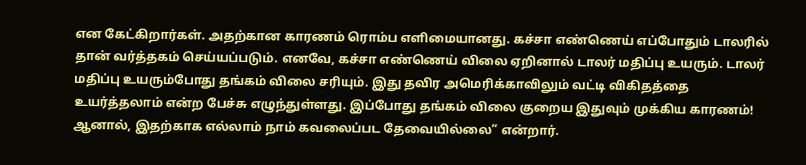என கேட்கிறார்கள். அதற்கான காரணம் ரொம்ப எளிமையானது. கச்சா எண்ணெய் எப்போதும் டாலரில் தான் வர்த்தகம் செய்யப்படும். எனவே, கச்சா எண்ணெய் விலை ஏறினால் டாலர் மதிப்பு உயரும். டாலர் மதிப்பு உயரும்போது தங்கம் விலை சரியும். இது தவிர அமெரிக்காவிலும் வட்டி விகிதத்தை உயர்த்தலாம் என்ற பேச்சு எழுந்துள்ளது. இப்போது தங்கம் விலை குறைய இதுவும் முக்கிய காரணம்! ஆனால், இதற்காக எல்லாம் நாம் கவலைப்பட தேவையில்லை” என்றார்.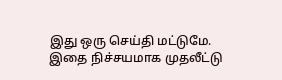இது ஒரு செய்தி மட்டுமே. இதை நிச்சயமாக முதலீட்டு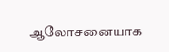ஆலோசனையாக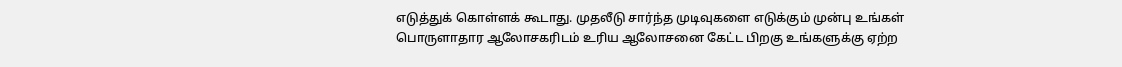எடுத்துக் கொள்ளக் கூடாது. முதலீடு சார்ந்த முடிவுகளை எடுக்கும் முன்பு உங்கள் பொருளாதார ஆலோசகரிடம் உரிய ஆலோசனை கேட்ட பிறகு உங்களுக்கு ஏற்ற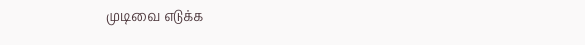முடிவை எடுக்க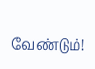வேண்டும்!